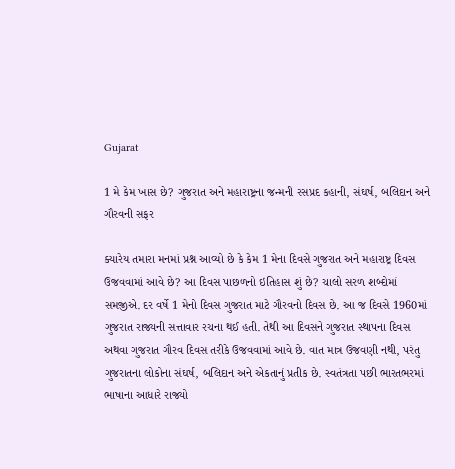Gujarat

1 મે કેમ ખાસ છે? ગુજરાત અને મહારાષ્ટ્રના જન્મની રસપ્રદ કહાની, સંઘર્ષ, બલિદાન અને ગૌરવની સફર

ક્યારેય તમારા મનમાં પ્રશ્ન આવ્યો છે કે કેમ 1 મેના દિવસે ગુજરાત અને મહારાષ્ટ્ર દિવસ ઉજવવામાં આવે છે? આ દિવસ પાછળનો ઇતિહાસ શું છે? ચાલો સરળ શબ્દોમાં સમજીએ. દર વર્ષે 1 મેનો દિવસ ગુજરાત માટે ગૌરવનો દિવસ છે. આ જ દિવસે 1960માં ગુજરાત રાજ્યની સત્તાવાર રચના થઈ હતી. તેથી આ દિવસને ગુજરાત સ્થાપના દિવસ અથવા ગુજરાત ગૌરવ દિવસ તરીકે ઉજવવામાં આવે છે. વાત માત્ર ઉજવણી નથી, પરંતુ ગુજરાતના લોકોના સંઘર્ષ, બલિદાન અને એકતાનું પ્રતીક છે. સ્વતંત્રતા પછી ભારતભરમાં ભાષાના આધારે રાજ્યો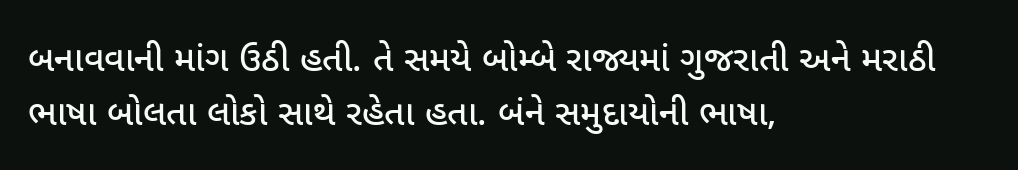બનાવવાની માંગ ઉઠી હતી. તે સમયે બોમ્બે રાજ્યમાં ગુજરાતી અને મરાઠી ભાષા બોલતા લોકો સાથે રહેતા હતા. બંને સમુદાયોની ભાષા,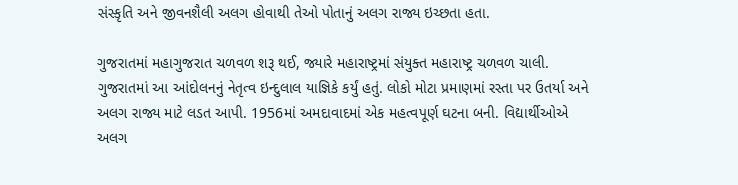સંસ્કૃતિ અને જીવનશૈલી અલગ હોવાથી તેઓ પોતાનું અલગ રાજ્ય ઇચ્છતા હતા.

ગુજરાતમાં મહાગુજરાત ચળવળ શરૂ થઈ, જ્યારે મહારાષ્ટ્રમાં સંયુક્ત મહારાષ્ટ્ર ચળવળ ચાલી. ગુજરાતમાં આ આંદોલનનું નેતૃત્વ ઇન્દુલાલ યાજ્ઞિકે કર્યું હતું. લોકો મોટા પ્રમાણમાં રસ્તા પર ઉતર્યા અને અલગ રાજ્ય માટે લડત આપી. 1956માં અમદાવાદમાં એક મહત્વપૂર્ણ ઘટના બની. વિદ્યાર્થીઓએ અલગ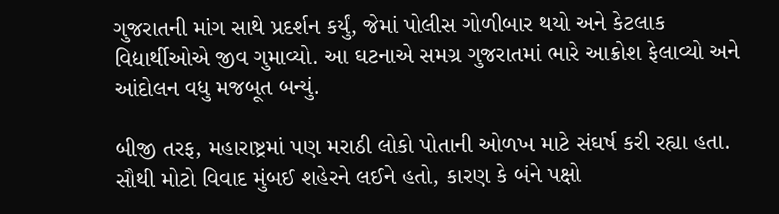ગુજરાતની માંગ સાથે પ્રદર્શન કર્યું, જેમાં પોલીસ ગોળીબાર થયો અને કેટલાક વિદ્યાર્થીઓએ જીવ ગુમાવ્યો. આ ઘટનાએ સમગ્ર ગુજરાતમાં ભારે આક્રોશ ફેલાવ્યો અને આંદોલન વધુ મજબૂત બન્યું.

બીજી તરફ, મહારાષ્ટ્રમાં પણ મરાઠી લોકો પોતાની ઓળખ માટે સંઘર્ષ કરી રહ્યા હતા. સૌથી મોટો વિવાદ મુંબઈ શહેરને લઈને હતો, કારણ કે બંને પક્ષો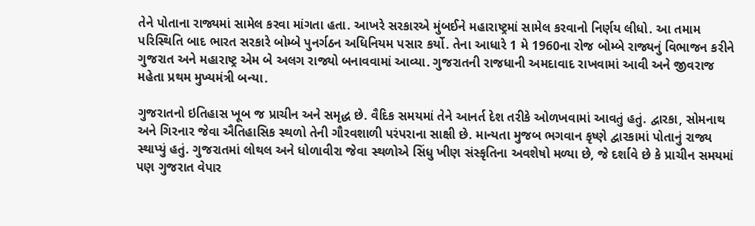તેને પોતાના રાજ્યમાં સામેલ કરવા માંગતા હતા. આખરે સરકારએ મુંબઈને મહારાષ્ટ્રમાં સામેલ કરવાનો નિર્ણય લીધો. આ તમામ પરિસ્થિતિ બાદ ભારત સરકારે બોમ્બે પુનર્ગઠન અધિનિયમ પસાર કર્યો. તેના આધારે 1 મે 1960ના રોજ બોમ્બે રાજ્યનું વિભાજન કરીને ગુજરાત અને મહારાષ્ટ્ર એમ બે અલગ રાજ્યો બનાવવામાં આવ્યા. ગુજરાતની રાજધાની અમદાવાદ રાખવામાં આવી અને જીવરાજ મહેતા પ્રથમ મુખ્યમંત્રી બન્યા.

ગુજરાતનો ઇતિહાસ ખૂબ જ પ્રાચીન અને સમૃદ્ધ છે. વૈદિક સમયમાં તેને આનર્ત દેશ તરીકે ઓળખવામાં આવતું હતું. દ્વારકા, સોમનાથ અને ગિરનાર જેવા ઐતિહાસિક સ્થળો તેની ગૌરવશાળી પરંપરાના સાક્ષી છે. માન્યતા મુજબ ભગવાન કૃષ્ણે દ્વારકામાં પોતાનું રાજ્ય સ્થાપ્યું હતું. ગુજરાતમાં લોથલ અને ધોળાવીરા જેવા સ્થળોએ સિંધુ ખીણ સંસ્કૃતિના અવશેષો મળ્યા છે, જે દર્શાવે છે કે પ્રાચીન સમયમાં પણ ગુજરાત વેપાર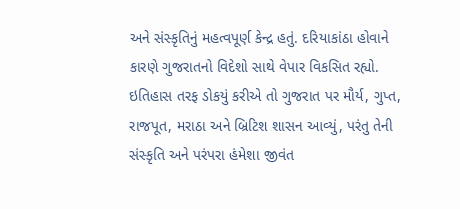અને સંસ્કૃતિનું મહત્વપૂર્ણ કેન્દ્ર હતું. દરિયાકાંઠા હોવાને કારણે ગુજરાતનો વિદેશો સાથે વેપાર વિકસિત રહ્યો. ઇતિહાસ તરફ ડોકયું કરીએ તો ગુજરાત પર મૌર્ય, ગુપ્ત, રાજપૂત, મરાઠા અને બ્રિટિશ શાસન આવ્યું, પરંતુ તેની સંસ્કૃતિ અને પરંપરા હંમેશા જીવંત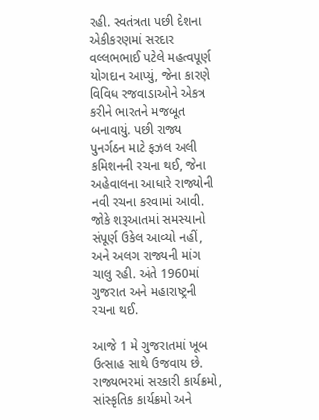રહી. સ્વતંત્રતા પછી દેશના એકીકરણમાં સરદાર વલ્લભભાઈ પટેલે મહત્વપૂર્ણ યોગદાન આપ્યું, જેના કારણે વિવિધ રજવાડાઓને એકત્ર કરીને ભારતને મજબૂત બનાવાયું. પછી રાજ્ય પુનર્ગઠન માટે ફઝલ અલી કમિશનની રચના થઈ, જેના અહેવાલના આધારે રાજ્યોની નવી રચના કરવામાં આવી. જોકે શરૂઆતમાં સમસ્યાનો સંપૂર્ણ ઉકેલ આવ્યો નહીં, અને અલગ રાજ્યની માંગ ચાલુ રહી. અંતે 1960માં ગુજરાત અને મહારાષ્ટ્રની રચના થઈ.

આજે 1 મે ગુજરાતમાં ખૂબ ઉત્સાહ સાથે ઉજવાય છે. રાજ્યભરમાં સરકારી કાર્યક્રમો, સાંસ્કૃતિક કાર્યક્રમો અને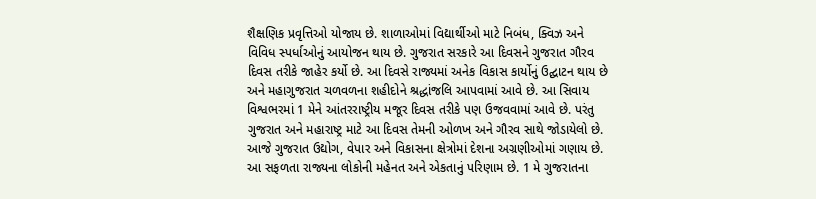શૈક્ષણિક પ્રવૃત્તિઓ યોજાય છે. શાળાઓમાં વિદ્યાર્થીઓ માટે નિબંધ, ક્વિઝ અને વિવિધ સ્પર્ધાઓનું આયોજન થાય છે. ગુજરાત સરકારે આ દિવસને ગુજરાત ગૌરવ દિવસ તરીકે જાહેર કર્યો છે. આ દિવસે રાજ્યમાં અનેક વિકાસ કાર્યોનું ઉદ્ઘાટન થાય છે અને મહાગુજરાત ચળવળના શહીદોને શ્રદ્ધાંજલિ આપવામાં આવે છે. આ સિવાય વિશ્વભરમાં 1 મેને આંતરરાષ્ટ્રીય મજૂર દિવસ તરીકે પણ ઉજવવામાં આવે છે. પરંતુ ગુજરાત અને મહારાષ્ટ્ર માટે આ દિવસ તેમની ઓળખ અને ગૌરવ સાથે જોડાયેલો છે. આજે ગુજરાત ઉદ્યોગ, વેપાર અને વિકાસના ક્ષેત્રોમાં દેશના અગ્રણીઓમાં ગણાય છે. આ સફળતા રાજ્યના લોકોની મહેનત અને એકતાનું પરિણામ છે. 1 મે ગુજરાતના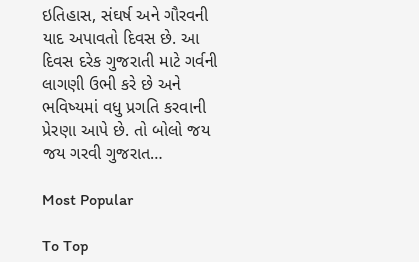ઇતિહાસ, સંઘર્ષ અને ગૌરવની યાદ અપાવતો દિવસ છે. આ દિવસ દરેક ગુજરાતી માટે ગર્વની લાગણી ઉભી કરે છે અને ભવિષ્યમાં વધુ પ્રગતિ કરવાની પ્રેરણા આપે છે. તો બોલો જય જય ગરવી ગુજરાત…

Most Popular

To Top